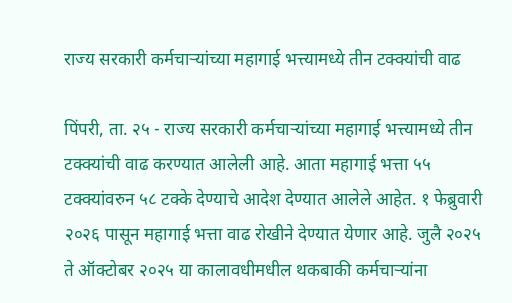राज्य सरकारी कर्मचाऱ्यांच्या महागाई भत्त्यामध्ये तीन टक्क्यांची वाढ

पिंपरी, ता. २५ - राज्य सरकारी कर्मचाऱ्यांच्या महागाई भत्त्यामध्ये तीन टक्क्यांची वाढ करण्यात आलेली आहे. आता महागाई भत्ता ५५ टक्क्यांवरुन ५८ टक्के देण्याचे आदेश देण्यात आलेले आहेत. १ फेब्रुवारी २०२६ पासून महागाई भत्ता वाढ रोखीने देण्यात येणार आहे. जुलै २०२५ ते ऑक्टोबर २०२५ या कालावधीमधील थकबाकी कर्मचाऱ्यांना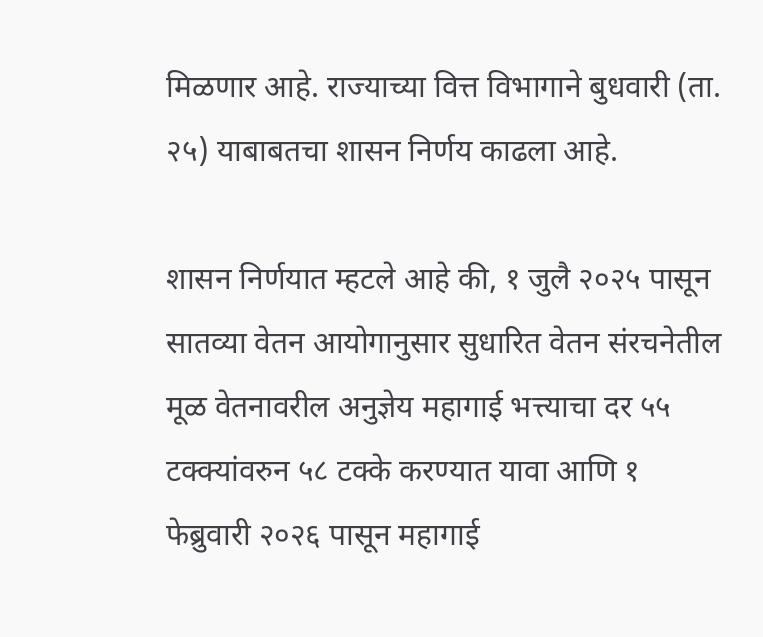मिळणार आहे. राज्याच्या वित्त विभागाने बुधवारी (ता. २५) याबाबतचा शासन निर्णय काढला आहे.

शासन निर्णयात म्हटले आहे की, १ जुलै २०२५ पासून सातव्या वेतन आयोगानुसार सुधारित वेतन संरचनेतील मूळ वेतनावरील अनुज्ञेय महागाई भत्त्याचा दर ५५ टक्क्यांवरुन ५८ टक्के करण्यात यावा आणि १ फेब्रुवारी २०२६ पासून महागाई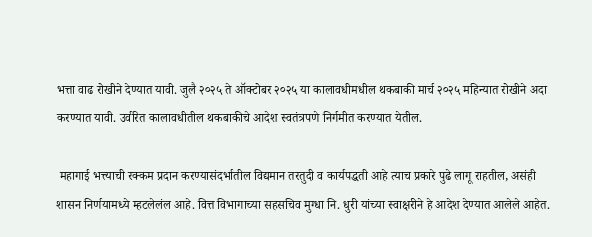भत्ता वाढ रोखीने देण्यात यावी. जुलै २०२५ ते ऑक्टोबर २०२५ या कालावधीमधील थकबाकी मार्च २०२५ महिन्यात रोखीने अदा करण्यात यावी. उर्वरित कालावधीतील थकबाकीचे आदेश स्वतंत्रपणे निर्गमीत करण्यात येतील.

 महागाई भत्त्याची रक्कम प्रदान करण्यासंदर्भातील विद्यमान तरतुदी व कार्यपद्धती आहे त्याच प्रकारे पुढे लागू राहतील, असंही शासन निर्णयामध्ये म्हटलेलंल आहे. वित्त विभागाच्या सहसचिव मुग्धा नि. धुरी यांच्या स्वाक्षरीने हे आदेश देण्यात आलेले आहेत.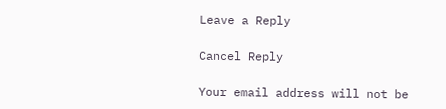Leave a Reply

Cancel Reply

Your email address will not be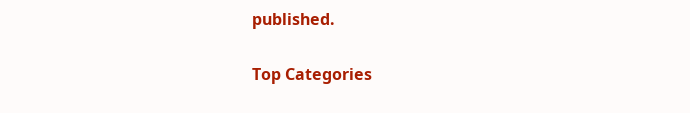published.

Top Categories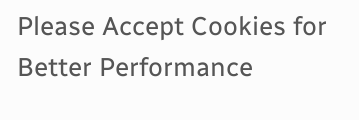Please Accept Cookies for Better Performance